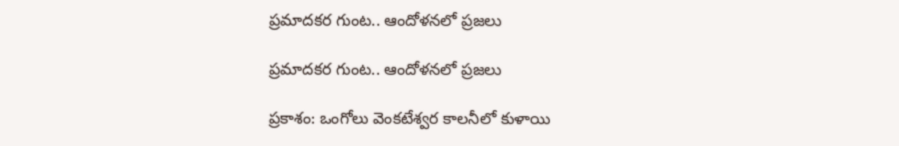ప్రమాదకర గుంట.. ఆందోళనలో ప్రజలు

ప్రమాదకర గుంట.. ఆందోళనలో ప్రజలు

ప్రకాశం: ఒంగోలు వెంకటేశ్వర కాలనీలో కుళాయి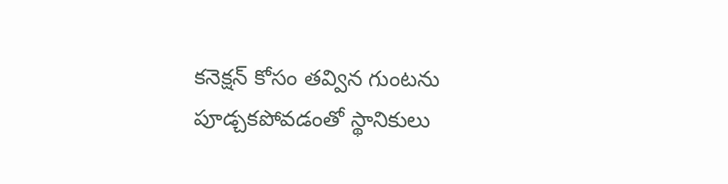కనెక్షన్ కోసం తవ్విన గుంటను పూడ్చకపోవడంతో స్థానికులు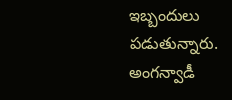ఇబ్బందులు పడుతున్నారు. అంగన్వాడీ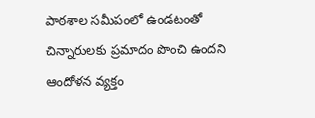పాఠశాల సమీపంలో ఉండటంతో చిన్నారులకు ప్రమాదం పొంచి ఉందని ఆందోళన వ్యక్తం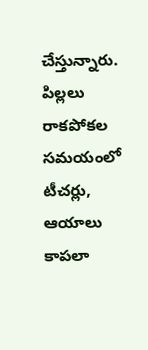చేస్తున్నారు. పిల్లలు రాకపోకల సమయంలో టీచర్లు, ఆయాలు కాపలా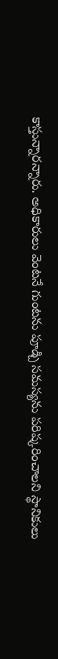కాస్తున్నారన్నారు. అధికారులు వెంటనే గుంటను పూడ్చి సమస్యను పరిష్కరించాలని స్థానికులు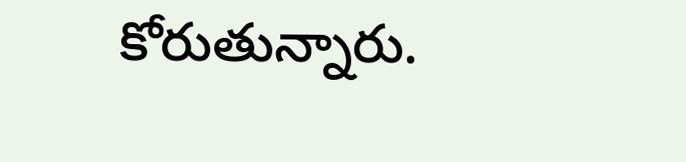కోరుతున్నారు.